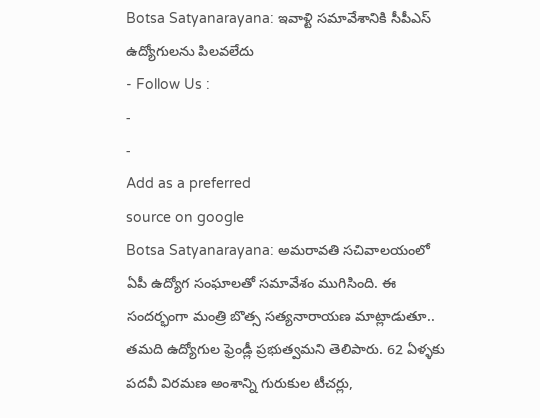Botsa Satyanarayana: ఇవాళ్టి సమావేశానికి సీపీఎస్ ఉద్యోగులను పిలవలేదు
- Follow Us :
-
-
Add as a preferred
source on google
Botsa Satyanarayana: అమరావతి సచివాలయంలో ఏపీ ఉద్యోగ సంఘాలతో సమావేశం ముగిసింది. ఈ సందర్భంగా మంత్రి బొత్స సత్యనారాయణ మాట్లాడుతూ.. తమది ఉద్యోగుల ఫ్రెండ్లీ ప్రభుత్వమని తెలిపారు. 62 ఏళ్ళకు పదవీ విరమణ అంశాన్ని గురుకుల టీచర్లు,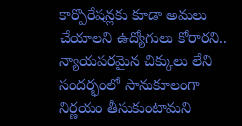కార్పొరేషన్లకు కూడా అమలు చేయాలని ఉద్యోగులు కోరారని.. న్యాయపరమైన చిక్కులు లేని సందర్భంలో సానుకూలంగా నిర్ణయం తీసుకుంటామని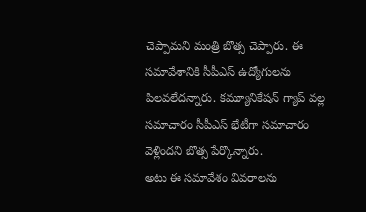చెప్పామని మంత్రి బొత్స చెప్పారు. ఈ సమావేశానికి సీపీఎస్ ఉద్యోగులను పిలవలేదన్నారు. కమ్యూనికేషన్ గ్యాప్ వల్ల సమాచారం సీపీఎస్ భేటీగా సమాచారం వెళ్లిందని బొత్స పేర్కొన్నారు.
అటు ఈ సమావేశం వివరాలను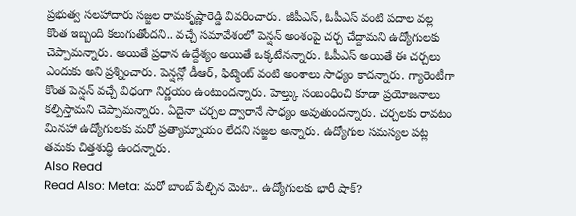ప్రభుత్వ సలహాదారు సజ్జల రామకృష్ణారెడ్డి వివరించారు. జీపీఎస్, ఓపీఎస్ వంటి పదాల వల్ల కొంత ఇబ్బంది కలుగుతోందని.. వచ్చే సమావేశంలో పెన్షన్ అంశంపై చర్చ చేద్దామని ఉద్యోగులకు చెప్పామన్నారు. అయితే ప్రధాన ఉద్దేశ్యం అయితే ఒక్కటేనన్నారు. ఓపీఎస్ అయితే ఈ చర్చలు ఎందుకు అని ప్రశ్నించారు. పెన్షన్లో డీఆర్, ఫిట్మెంట్ వంటి అంశాలు సాధ్యం కాదన్నారు. గ్యారెంటీగా కొంత పెన్షన్ వచ్చే విధంగా నిర్ణయం ఉంటుందన్నారు. హెల్త్కు సంబంధించి కూడా ప్రయోజనాలు కల్పిస్తామని చెప్పామన్నారు. ఏదైనా చర్చల ద్వారానే సాధ్యం అవుతుందన్నారు. చర్చలకు రావటం మినహా ఉద్యోగులకు మరో ప్రత్యామ్నాయం లేదని సజ్జల అన్నారు. ఉద్యోగుల సమస్యల పట్ల తమకు చిత్తశుద్ధి ఉందన్నారు.
Also Read
Read Also: Meta: మరో బాంబ్ పేల్చిన మెటా.. ఉద్యోగులకు భారీ షాక్?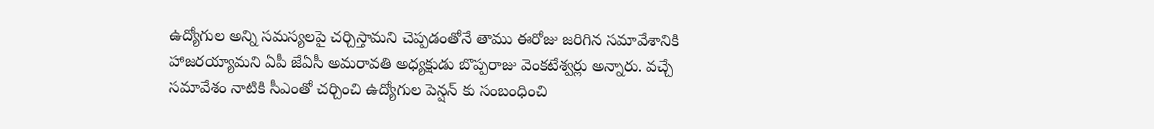ఉద్యోగుల అన్ని సమస్యలపై చర్చిస్తామని చెప్పడంతోనే తాము ఈరోజు జరిగిన సమావేశానికి హాజరయ్యామని ఏపీ జేఏసీ అమరావతి అధ్యక్షుడు బొప్పరాజు వెంకటేశ్వర్లు అన్నారు. వచ్చే సమావేశం నాటికి సీఎంతో చర్చించి ఉద్యోగుల పెన్షన్ కు సంబంధించి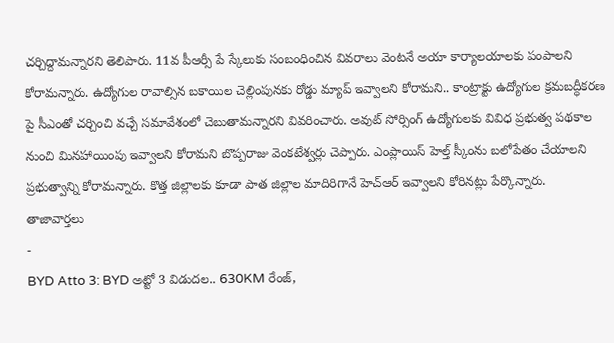చర్చిద్దామన్నారని తెలిపారు. 11వ పీఆర్సీ పే స్కేలుకు సంబంధించిన వివరాలు వెంటనే అయా కార్యాలయాలకు పంపాలని కోరామన్నారు. ఉద్యోగుల రావాల్సిన బకాయిల చెల్లింపునకు రోడ్డు మ్యాప్ ఇవ్వాలని కోరామని.. కాంట్రాక్టు ఉద్యోగుల క్రమబద్ధీకరణ పై సీఎంతో చర్చించి వచ్చే సమావేశంలో చెబుతామన్నారని వివరించారు. అవుట్ సోర్సింగ్ ఉద్యోగులకు వివిధ ప్రభుత్వ పథకాల నుంచి మినహాయింపు ఇవ్వాలని కోరామని బొప్పరాజు వెంకటేశ్వర్లు చెప్పారు. ఎంప్లాయిస్ హెల్త్ స్కీంను బలోపేతం చేయాలని ప్రభుత్వాన్ని కోరామన్నారు. కొత్త జిల్లాలకు కూడా పాత జిల్లాల మాదిరిగానే హెచ్ఆర్ ఇవ్వాలని కోరినట్లు పేర్కొన్నారు.
తాజావార్తలు
-
BYD Atto 3: BYD అట్టో 3 విడుదల.. 630KM రేంజ్,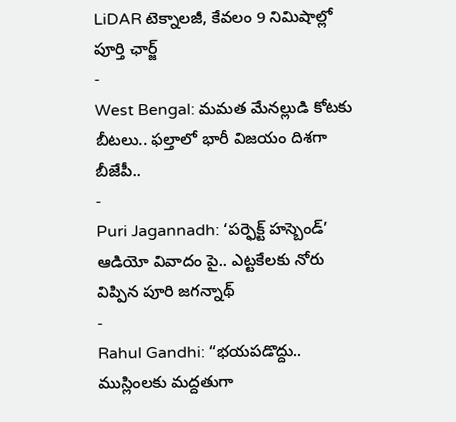LiDAR టెక్నాలజీ, కేవలం 9 నిమిషాల్లో పూర్తి ఛార్జ్
-
West Bengal: మమత మేనల్లుడి కోటకు బీటలు.. ఫల్తాలో భారీ విజయం దిశగా బీజేపీ..
-
Puri Jagannadh: ‘పర్ఫెక్ట్ హస్బెండ్’ ఆడియో వివాదం పై.. ఎట్టకేలకు నోరు విప్పిన పూరి జగన్నాథ్
-
Rahul Gandhi: “భయపడొద్దు.. ముస్లింలకు మద్దతుగా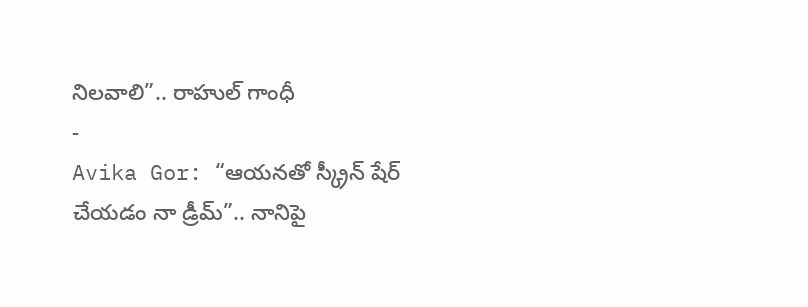నిలవాలి”.. రాహుల్ గాంధీ
-
Avika Gor: “ఆయనతో స్క్రీన్ షేర్ చేయడం నా డ్రీమ్”.. నానిపై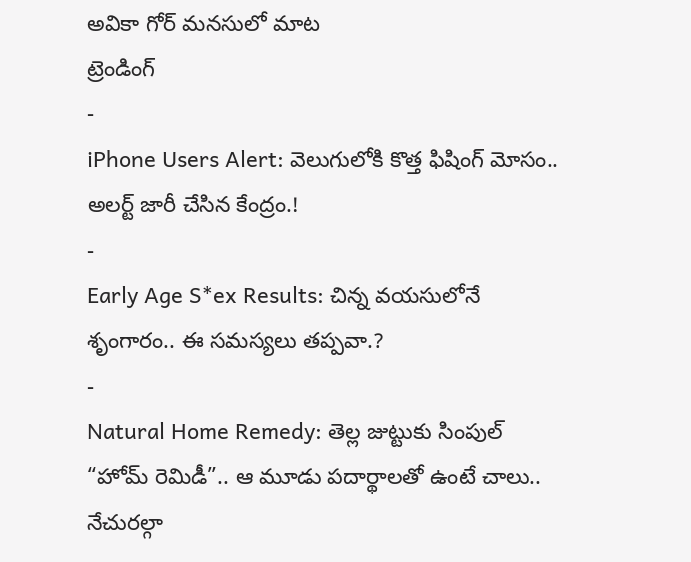అవికా గోర్ మనసులో మాట
ట్రెండింగ్
-
iPhone Users Alert: వెలుగులోకి కొత్త ఫిషింగ్ మోసం.. అలర్ట్ జారీ చేసిన కేంద్రం.!
-
Early Age S*ex Results: చిన్న వయసులోనే శృంగారం.. ఈ సమస్యలు తప్పవా.?
-
Natural Home Remedy: తెల్ల జుట్టుకు సింపుల్ “హోమ్ రెమిడీ”.. ఆ మూడు పదార్థాలతో ఉంటే చాలు.. నేచురల్గా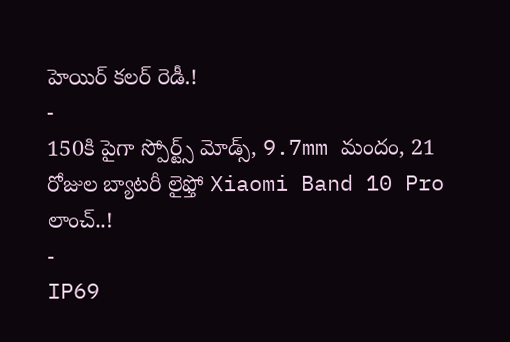హెయిర్ కలర్ రెడీ.!
-
150కి పైగా స్పోర్ట్స్ మోడ్స్, 9.7mm మందం, 21 రోజుల బ్యాటరీ లైఫ్తో Xiaomi Band 10 Pro లాంచ్..!
-
IP69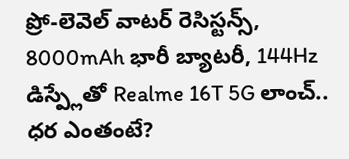ప్రో-లెవెల్ వాటర్ రెసిస్టన్స్, 8000mAh భారీ బ్యాటరీ, 144Hz డిస్ప్లేతో Realme 16T 5G లాంచ్.. ధర ఎంతంటే?